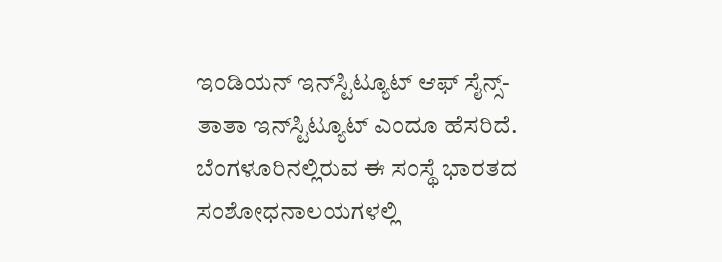ಇಂಡಿಯನ್ ಇನ್‍ಸ್ಟಿಟ್ಯೂಟ್ ಆಫ್ ಸೈನ್ಸ್-
ತಾತಾ ಇನ್‍ಸ್ಟಿಟ್ಯೂಟ್ ಎಂದೂ ಹೆಸರಿದೆ. ಬೆಂಗಳೂರಿನಲ್ಲಿರುವ ಈ ಸಂಸ್ಥೆ ಭಾರತದ ಸಂಶೋಧನಾಲಯಗಳಲ್ಲಿ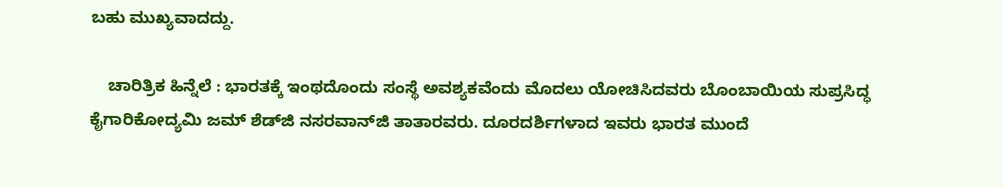ಬಹು ಮುಖ್ಯವಾದದ್ದು.

    ಚಾರಿತ್ರಿಕ ಹಿನ್ನೆಲೆ : ಭಾರತಕ್ಕೆ ಇಂಥದೊಂದು ಸಂಸ್ಥೆ ಅವಶ್ಯಕವೆಂದು ಮೊದಲು ಯೋಚಿಸಿದವರು ಬೊಂಬಾಯಿಯ ಸುಪ್ರಸಿದ್ಧ ಕೈಗಾರಿಕೋದ್ಯಮಿ ಜಮ್ ಶೆಡ್‍ಜಿ ನಸರವಾನ್‍ಜಿ ತಾತಾರವರು. ದೂರದರ್ಶಿಗಳಾದ ಇವರು ಭಾರತ ಮುಂದೆ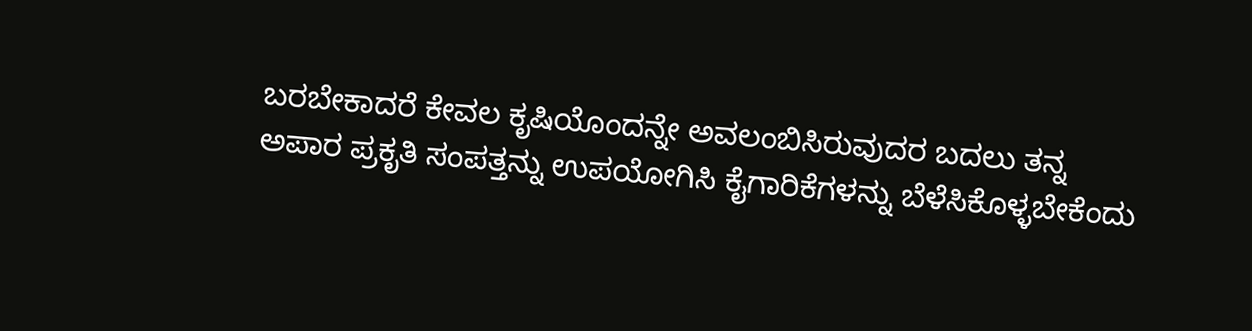ಬರಬೇಕಾದರೆ ಕೇವಲ ಕೃಷಿಯೊಂದನ್ನೇ ಅವಲಂಬಿಸಿರುವುದರ ಬದಲು ತನ್ನ ಅಪಾರ ಪ್ರಕೃತಿ ಸಂಪತ್ತನ್ನು ಉಪಯೋಗಿಸಿ ಕೈಗಾರಿಕೆಗಳನ್ನು ಬೆಳೆಸಿಕೊಳ್ಳಬೇಕೆಂದು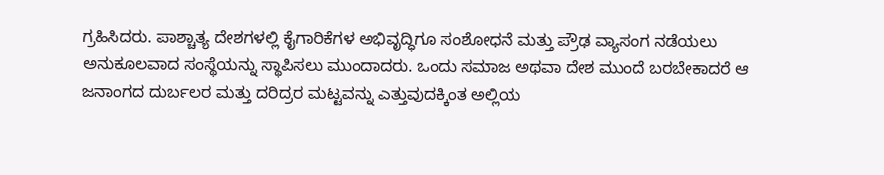ಗ್ರಹಿಸಿದರು. ಪಾಶ್ಚಾತ್ಯ ದೇಶಗಳಲ್ಲಿ ಕೈಗಾರಿಕೆಗಳ ಅಭಿವೃದ್ಧಿಗೂ ಸಂಶೋಧನೆ ಮತ್ತು ಪ್ರೌಢ ವ್ಯಾಸಂಗ ನಡೆಯಲು ಅನುಕೂಲವಾದ ಸಂಸ್ಥೆಯನ್ನು ಸ್ಥಾಪಿಸಲು ಮುಂದಾದರು. ಒಂದು ಸಮಾಜ ಅಥವಾ ದೇಶ ಮುಂದೆ ಬರಬೇಕಾದರೆ ಆ ಜನಾಂಗದ ದುರ್ಬಲರ ಮತ್ತು ದರಿದ್ರರ ಮಟ್ಟವನ್ನು ಎತ್ತುವುದಕ್ಕಿಂತ ಅಲ್ಲಿಯ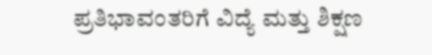ಪ್ರತಿಭಾವಂತರಿಗೆ ವಿದ್ಯೆ ಮತ್ತು ಶಿಕ್ಷಣ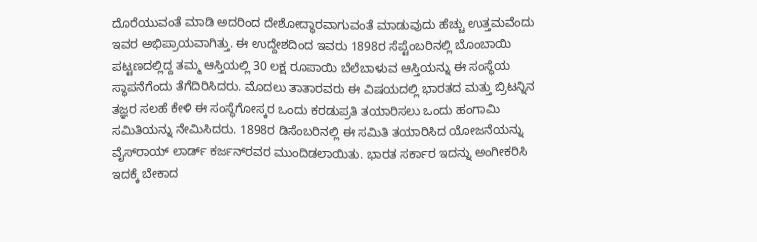ದೊರೆಯುವಂತೆ ಮಾಡಿ ಅದರಿಂದ ದೇಶೋದ್ಧಾರವಾಗುವಂತೆ ಮಾಡುವುದು ಹೆಚ್ಚು ಉತ್ತಮವೆಂದು ಇವರ ಅಭಿಪ್ರಾಯವಾಗಿತ್ತು. ಈ ಉದ್ದೇಶದಿಂದ ಇವರು 1898ರ ಸೆಪ್ಟೆಂಬರಿನಲ್ಲಿ ಬೊಂಬಾಯಿ ಪಟ್ಟಣದಲ್ಲಿದ್ದ ತಮ್ಮ ಆಸ್ತಿಯಲ್ಲಿ 30 ಲಕ್ಷ ರೂಪಾಯಿ ಬೆಲೆಬಾಳುವ ಆಸ್ತಿಯನ್ನು ಈ ಸಂಸ್ಥೆಯ ಸ್ಥಾಪನೆಗೆಂದು ತೆಗೆದಿರಿಸಿದರು. ಮೊದಲು ತಾತಾರವರು ಈ ವಿಷಯದಲ್ಲಿ ಭಾರತದ ಮತ್ತು ಬ್ರಿಟನ್ನಿನ ತಜ್ಞರ ಸಲಹೆ ಕೇಳಿ ಈ ಸಂಸ್ಥೆಗೋಸ್ಕರ ಒಂದು ಕರಡುಪ್ರತಿ ತಯಾರಿಸಲು ಒಂದು ಹಂಗಾಮಿ ಸಮಿತಿಯನ್ನು ನೇಮಿಸಿದರು. 1898ರ ಡಿಸೆಂಬರಿನಲ್ಲಿ ಈ ಸಮಿತಿ ತಯಾರಿಸಿದ ಯೋಜನೆಯನ್ನು ವೈಸ್‍ರಾಯ್ ಲಾರ್ಡ್ ಕರ್ಜನ್‍ರವರ ಮುಂದಿಡಲಾಯಿತು. ಭಾರತ ಸರ್ಕಾರ ಇದನ್ನು ಅಂಗೀಕರಿಸಿ ಇದಕ್ಕೆ ಬೇಕಾದ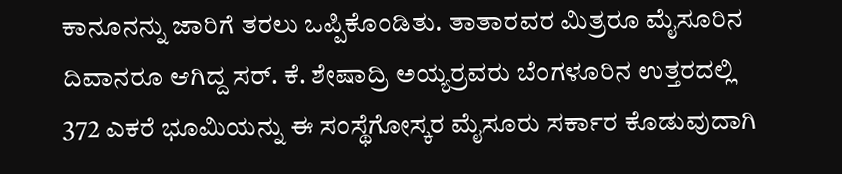ಕಾನೂನನ್ನು ಜಾರಿಗೆ ತರಲು ಒಪ್ಪಿಕೊಂಡಿತು. ತಾತಾರವರ ಮಿತ್ರರೂ ಮೈಸೂರಿನ ದಿವಾನರೂ ಆಗಿದ್ದ ಸರ್. ಕೆ. ಶೇಷಾದ್ರಿ ಅಯ್ಯರ್‍ರವರು ಬೆಂಗಳೂರಿನ ಉತ್ತರದಲ್ಲಿ 372 ಎಕರೆ ಭೂಮಿಯನ್ನು ಈ ಸಂಸ್ಥೆಗೋಸ್ಕರ ಮೈಸೂರು ಸರ್ಕಾರ ಕೊಡುವುದಾಗಿ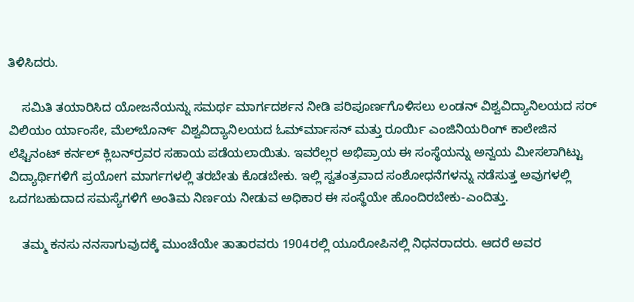ತಿಳಿಸಿದರು.

    ಸಮಿತಿ ತಯಾರಿಸಿದ ಯೋಜನೆಯನ್ನು ಸಮರ್ಥ ಮಾರ್ಗದರ್ಶನ ನೀಡಿ ಪರಿಪೂರ್ಣಗೊಳಿಸಲು ಲಂಡನ್ ವಿಶ್ವವಿದ್ಯಾನಿಲಯದ ಸರ್ ವಿಲಿಯಂ ರ್ಯಾಂಸೇ, ಮೆಲ್‍ಬೊರ್ನ್ ವಿಶ್ವವಿದ್ಯಾನಿಲಯದ ಓರ್ಮ್‍ಮಾಸನ್ ಮತ್ತು ರೂರ್ಯಿ ಎಂಜಿನಿಯರಿಂಗ್ ಕಾಲೇಜಿನ ಲೆಫ್ಟಿನಂಟ್ ಕರ್ನಲ್ ಕ್ಲಿಬರ್ನ್‍ರವರ ಸಹಾಯ ಪಡೆಯಲಾಯಿತು. ಇವರೆಲ್ಲರ ಅಭಿಪ್ರಾಯ ಈ ಸಂಸ್ಥೆಯನ್ನು ಅನ್ವಯ ಮೀಸಲಾಗಿಟ್ಟು ವಿದ್ಯಾರ್ಥಿಗಳಿಗೆ ಪ್ರಯೋಗ ಮಾರ್ಗಗಳಲ್ಲಿ ತರಬೇತು ಕೊಡಬೇಕು. ಇಲ್ಲಿ ಸ್ವತಂತ್ರವಾದ ಸಂಶೋಧನೆಗಳನ್ನು ನಡೆಸುತ್ತ ಅವುಗಳಲ್ಲಿ ಒದಗಬಹುದಾದ ಸಮಸ್ಯೆಗಳಿಗೆ ಅಂತಿಮ ನಿರ್ಣಯ ನೀಡುವ ಅಧಿಕಾರ ಈ ಸಂಸ್ಥೆಯೇ ಹೊಂದಿರಬೇಕು-ಎಂದಿತ್ತು.

    ತಮ್ಮ ಕನಸು ನನಸಾಗುವುದಕ್ಕೆ ಮುಂಚೆಯೇ ತಾತಾರವರು 1904ರಲ್ಲಿ ಯೂರೋಪಿನಲ್ಲಿ ನಿಧನರಾದರು. ಆದರೆ ಅವರ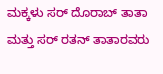ಮಕ್ಕಳು ಸರ್ ದೊರಾಬ್ ತಾತಾ ಮತ್ತು ಸರ್ ರತನ್ ತಾತಾರವರು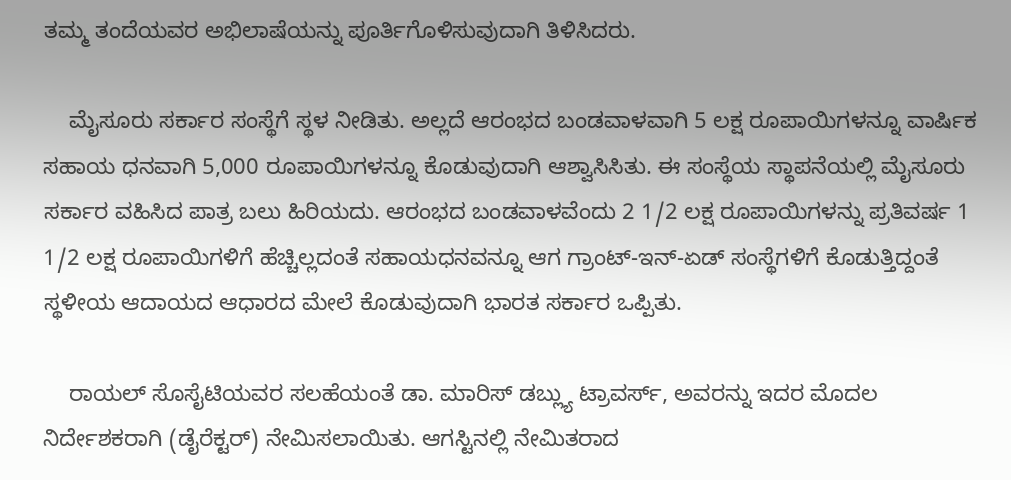ತಮ್ಮ ತಂದೆಯವರ ಅಭಿಲಾಷೆಯನ್ನು ಪೂರ್ತಿಗೊಳಿಸುವುದಾಗಿ ತಿಳಿಸಿದರು.

    ಮೈಸೂರು ಸರ್ಕಾರ ಸಂಸ್ಥೆಗೆ ಸ್ಥಳ ನೀಡಿತು. ಅಲ್ಲದೆ ಆರಂಭದ ಬಂಡವಾಳವಾಗಿ 5 ಲಕ್ಷ ರೂಪಾಯಿಗಳನ್ನೂ ವಾರ್ಷಿಕ ಸಹಾಯ ಧನವಾಗಿ 5,000 ರೂಪಾಯಿಗಳನ್ನೂ ಕೊಡುವುದಾಗಿ ಆಶ್ವಾಸಿಸಿತು. ಈ ಸಂಸ್ಥೆಯ ಸ್ಥಾಪನೆಯಲ್ಲಿ ಮೈಸೂರು ಸರ್ಕಾರ ವಹಿಸಿದ ಪಾತ್ರ ಬಲು ಹಿರಿಯದು. ಆರಂಭದ ಬಂಡವಾಳವೆಂದು 2 1/2 ಲಕ್ಷ ರೂಪಾಯಿಗಳನ್ನು ಪ್ರತಿವರ್ಷ 1 1/2 ಲಕ್ಷ ರೂಪಾಯಿಗಳಿಗೆ ಹೆಚ್ಚಿಲ್ಲದಂತೆ ಸಹಾಯಧನವನ್ನೂ ಆಗ ಗ್ರಾಂಟ್-ಇನ್-ಏಡ್ ಸಂಸ್ಥೆಗಳಿಗೆ ಕೊಡುತ್ತಿದ್ದಂತೆ ಸ್ಥಳೀಯ ಆದಾಯದ ಆಧಾರದ ಮೇಲೆ ಕೊಡುವುದಾಗಿ ಭಾರತ ಸರ್ಕಾರ ಒಪ್ಪಿತು.

    ರಾಯಲ್ ಸೊಸೈಟಿಯವರ ಸಲಹೆಯಂತೆ ಡಾ. ಮಾರಿಸ್ ಡಬ್ಲ್ಯು ಟ್ರಾವರ್ಸ್, ಅವರನ್ನು ಇದರ ಮೊದಲ ನಿರ್ದೇಶಕರಾಗಿ (ಡೈರೆಕ್ಟರ್) ನೇಮಿಸಲಾಯಿತು. ಆಗಸ್ಟಿನಲ್ಲಿ ನೇಮಿತರಾದ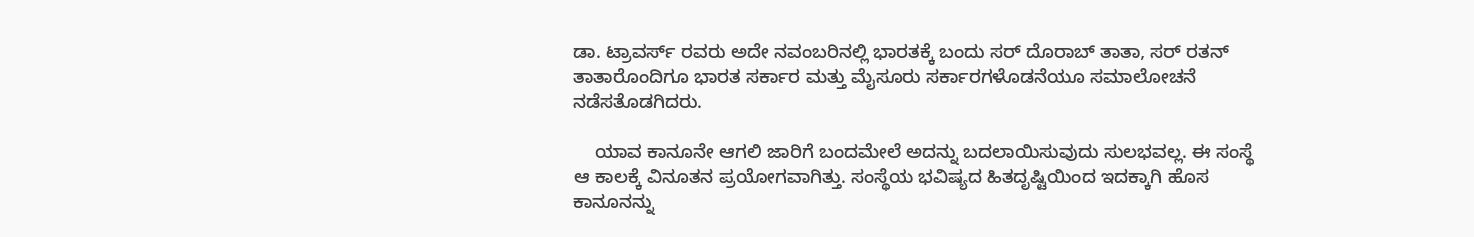ಡಾ. ಟ್ರಾವರ್ಸ್ ರವರು ಅದೇ ನವಂಬರಿನಲ್ಲಿ ಭಾರತಕ್ಕೆ ಬಂದು ಸರ್ ದೊರಾಬ್ ತಾತಾ, ಸರ್ ರತನ್ ತಾತಾರೊಂದಿಗೂ ಭಾರತ ಸರ್ಕಾರ ಮತ್ತು ಮೈಸೂರು ಸರ್ಕಾರಗಳೊಡನೆಯೂ ಸಮಾಲೋಚನೆ ನಡೆಸತೊಡಗಿದರು.

    ಯಾವ ಕಾನೂನೇ ಆಗಲಿ ಜಾರಿಗೆ ಬಂದಮೇಲೆ ಅದನ್ನು ಬದಲಾಯಿಸುವುದು ಸುಲಭವಲ್ಲ. ಈ ಸಂಸ್ಥೆ ಆ ಕಾಲಕ್ಕೆ ವಿನೂತನ ಪ್ರಯೋಗವಾಗಿತ್ತು. ಸಂಸ್ಥೆಯ ಭವಿಷ್ಯದ ಹಿತದೃಷ್ಟಿಯಿಂದ ಇದಕ್ಕಾಗಿ ಹೊಸ ಕಾನೂನನ್ನು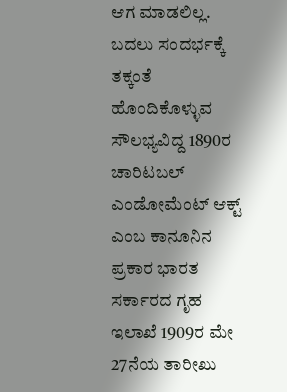ಆಗ ಮಾಡಲಿಲ್ಲ. ಬದಲು ಸಂದರ್ಭಕ್ಕೆ ತಕ್ಕಂತೆ ಹೊಂದಿಕೊಳ್ಳುವ ಸೌಲಭ್ಯವಿದ್ದ 1890ರ ಚಾರಿಟಬಲ್ ಎಂಡೋಮೆಂಟ್ ಆಕ್ಟ್ ಎಂಬ ಕಾನೂನಿನ ಪ್ರಕಾರ ಭಾರತ ಸರ್ಕಾರದ ಗೃಹ ಇಲಾಖೆ 1909ರ ಮೇ 27ನೆಯ ತಾರೀಖು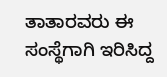ತಾತಾರವರು ಈ ಸಂಸ್ಥೆಗಾಗಿ ಇರಿಸಿದ್ದ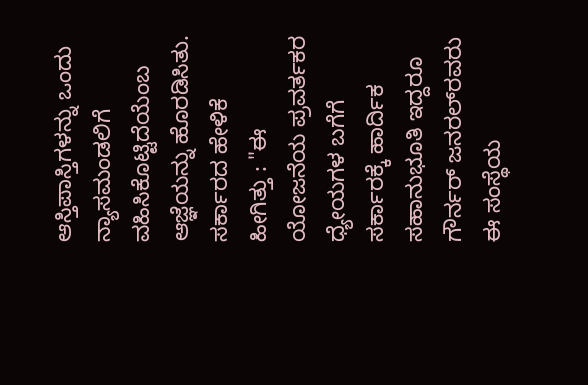ಆಸ್ತಿಪಾಸ್ತಿಗಳನ್ನು ಒಂದು ನ್ಯಾಸಮಂಡಲಿಗೆ ವಹಿಸಿಕೊಟ್ಟಿದೆಯೆಂಬ ಆಜ್ಞೆಯನ್ನು ಹೊರಡಿಸಿತು. ಸರ್ಕಾರದ ಹೇಳಿಕೆ ಹೀಗಿತ್ತು : "ಈ ಯೋಜನೆಯ ಪ್ರವರ್ತಕರ ಧ್ಯೇಯಗಳ ಬಗೆಗೆ ಸರ್ಕಾರಕ್ಕೆ ಹಾರ್ದಿಕ ಸಹಾನುಭೂತಿ ಇದ್ದರೂ ಗೌರ್ನರ್ ಜನರಲ್‍ರವರು ಈ ಸಂಸ್ಥೆಯ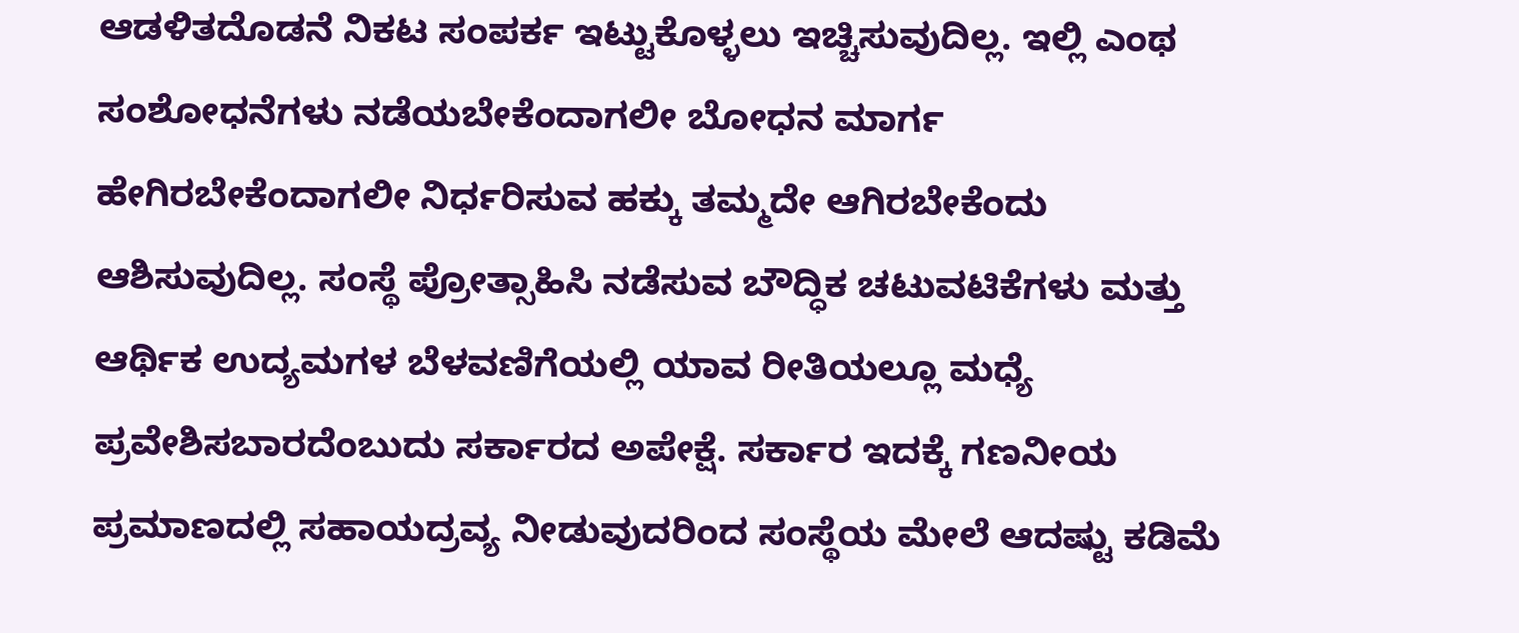ಆಡಳಿತದೊಡನೆ ನಿಕಟ ಸಂಪರ್ಕ ಇಟ್ಟುಕೊಳ್ಳಲು ಇಚ್ಚಿಸುವುದಿಲ್ಲ. ಇಲ್ಲಿ ಎಂಥ ಸಂಶೋಧನೆಗಳು ನಡೆಯಬೇಕೆಂದಾಗಲೀ ಬೋಧನ ಮಾರ್ಗ ಹೇಗಿರಬೇಕೆಂದಾಗಲೀ ನಿರ್ಧರಿಸುವ ಹಕ್ಕು ತಮ್ಮದೇ ಆಗಿರಬೇಕೆಂದು ಆಶಿಸುವುದಿಲ್ಲ. ಸಂಸ್ಥೆ ಪ್ರೋತ್ಸಾಹಿಸಿ ನಡೆಸುವ ಬೌದ್ಧಿಕ ಚಟುವಟಿಕೆಗಳು ಮತ್ತು ಆರ್ಥಿಕ ಉದ್ಯಮಗಳ ಬೆಳವಣಿಗೆಯಲ್ಲಿ ಯಾವ ರೀತಿಯಲ್ಲೂ ಮಧ್ಯೆ ಪ್ರವೇಶಿಸಬಾರದೆಂಬುದು ಸರ್ಕಾರದ ಅಪೇಕ್ಷೆ. ಸರ್ಕಾರ ಇದಕ್ಕೆ ಗಣನೀಯ ಪ್ರಮಾಣದಲ್ಲಿ ಸಹಾಯದ್ರವ್ಯ ನೀಡುವುದರಿಂದ ಸಂಸ್ಥೆಯ ಮೇಲೆ ಆದಷ್ಟು ಕಡಿಮೆ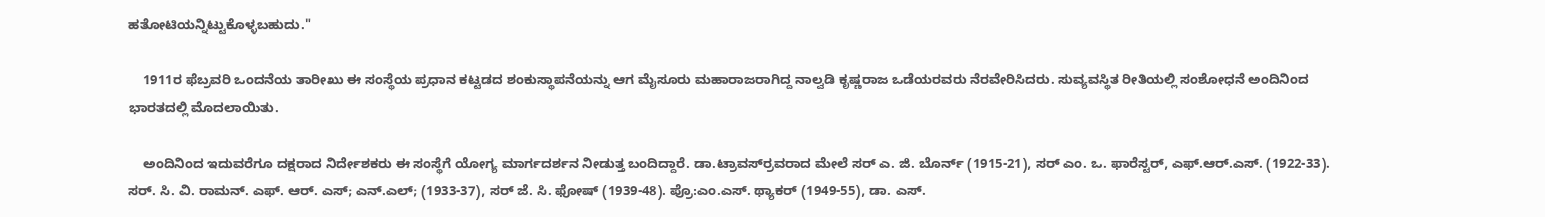ಹತೋಟಿಯನ್ನಿಟ್ಟುಕೊಳ್ಳಬಹುದು."

    1911ರ ಫೆಬ್ರವರಿ ಒಂದನೆಯ ತಾರೀಖು ಈ ಸಂಸ್ಥೆಯ ಪ್ರಧಾನ ಕಟ್ಟಡದ ಶಂಕುಸ್ಥಾಪನೆಯನ್ನು ಆಗ ಮೈಸೂರು ಮಹಾರಾಜರಾಗಿದ್ದ ನಾಲ್ವಡಿ ಕೃಷ್ಣರಾಜ ಒಡೆಯರವರು ನೆರವೇರಿಸಿದರು. ಸುವ್ಯವಸ್ಥಿತ ರೀತಿಯಲ್ಲಿ ಸಂಶೋಧನೆ ಅಂದಿನಿಂದ ಭಾರತದಲ್ಲಿ ಮೊದಲಾಯಿತು.

    ಅಂದಿನಿಂದ ಇದುವರೆಗೂ ದಕ್ಷರಾದ ನಿರ್ದೇಶಕರು ಈ ಸಂಸ್ಥೆಗೆ ಯೋಗ್ಯ ಮಾರ್ಗದರ್ಶನ ನೀಡುತ್ತ ಬಂದಿದ್ದಾರೆ. ಡಾ.ಟ್ರಾವರ್ಸ್‍ರವರಾದ ಮೇಲೆ ಸರ್ ಎ. ಜಿ. ಬೊರ್ನ್ (1915-21), ಸರ್ ಎಂ. ಒ. ಫಾರೆಸ್ಟರ್, ಎಫ್.ಆರ್.ಎಸ್. (1922-33). ಸರ್. ಸಿ. ವಿ. ರಾಮನ್. ಎಫ್. ಆರ್. ಎಸ್; ಎನ್.ಎಲ್; (1933-37), ಸರ್ ಜೆ. ಸಿ. ಫೋಷ್ (1939-48). ಪ್ರೊ:ಎಂ.ಎಸ್. ಥ್ಯಾಕರ್ (1949-55), ಡಾ. ಎಸ್.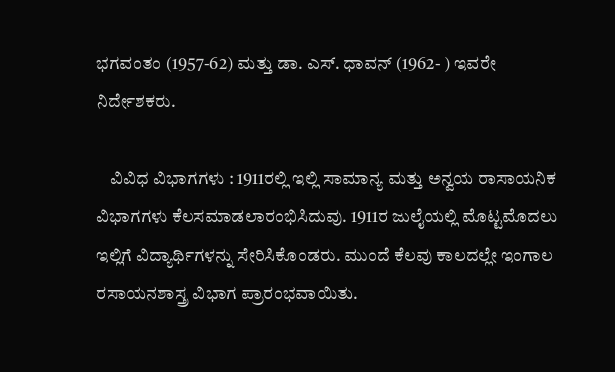ಭಗವಂತಂ (1957-62) ಮತ್ತು ಡಾ. ಎಸ್. ಧಾವನ್ (1962- ) ಇವರೇ ನಿರ್ದೇಶಕರು.

    ವಿವಿಧ ವಿಭಾಗಗಳು : 1911ರಲ್ಲಿ ಇಲ್ಲಿ ಸಾಮಾನ್ಯ ಮತ್ತು ಅನ್ವಯ ರಾಸಾಯನಿಕ ವಿಭಾಗಗಳು ಕೆಲಸಮಾಡಲಾರಂಭಿಸಿದುವು. 1911ರ ಜುಲೈಯಲ್ಲಿ ಮೊಟ್ಟಮೊದಲು ಇಲ್ಲಿಗೆ ವಿದ್ಯಾರ್ಥಿಗಳನ್ನು ಸೇರಿಸಿಕೊಂಡರು. ಮುಂದೆ ಕೆಲವು ಕಾಲದಲ್ಲೇ ಇಂಗಾಲ ರಸಾಯನಶಾಸ್ತ್ರ ವಿಭಾಗ ಪ್ರಾರಂಭವಾಯಿತು.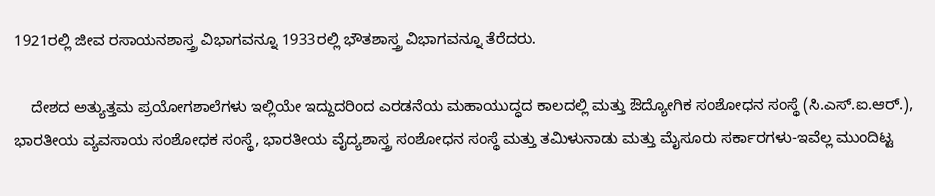1921ರಲ್ಲಿ ಜೀವ ರಸಾಯನಶಾಸ್ತ್ರ ವಿಭಾಗವನ್ನೂ 1933ರಲ್ಲಿ ಭೌತಶಾಸ್ತ್ರ ವಿಭಾಗವನ್ನೂ ತೆರೆದರು.

    ದೇಶದ ಅತ್ಯುತ್ತಮ ಪ್ರಯೋಗಶಾಲೆಗಳು ಇಲ್ಲಿಯೇ ಇದ್ದುದರಿಂದ ಎರಡನೆಯ ಮಹಾಯುದ್ಧದ ಕಾಲದಲ್ಲಿ ಮತ್ತು ಔದ್ಯೋಗಿಕ ಸಂಶೋಧನ ಸಂಸ್ಥೆ (ಸಿ.ಎಸ್.ಐ.ಆರ್.), ಭಾರತೀಯ ವ್ಯವಸಾಯ ಸಂಶೋಧಕ ಸಂಸ್ಥೆ, ಭಾರತೀಯ ವೈದ್ಯಶಾಸ್ತ್ರ ಸಂಶೋಧನ ಸಂಸ್ಥೆ ಮತ್ತು ತಮಿಳುನಾಡು ಮತ್ತು ಮೈಸೂರು ಸರ್ಕಾರಗಳು-ಇವೆಲ್ಲ ಮುಂದಿಟ್ಟ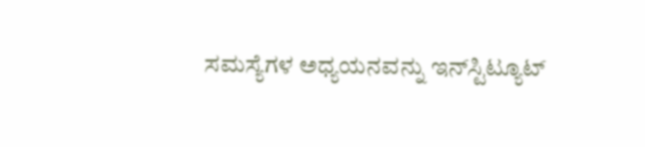ಸಮಸ್ಯೆಗಳ ಅಧ್ಯಯನವನ್ನು ಇನ್‍ಸ್ಟಿಟ್ಯೂಟ್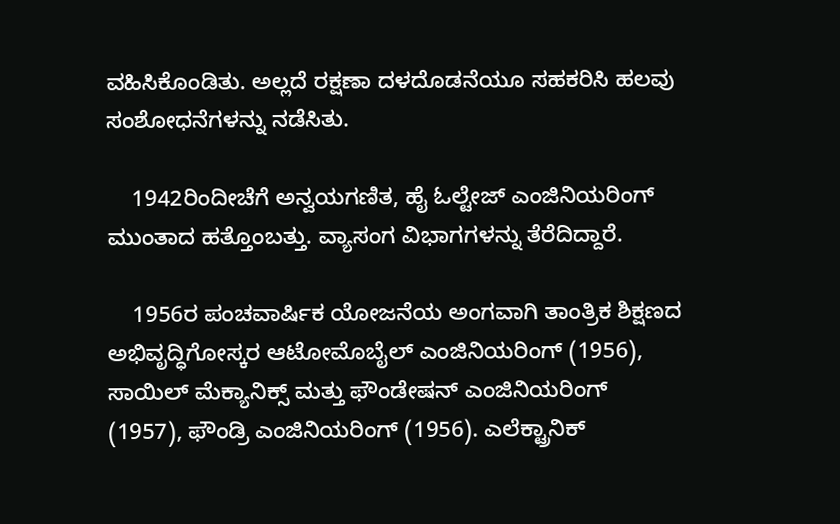ವಹಿಸಿಕೊಂಡಿತು. ಅಲ್ಲದೆ ರಕ್ಷಣಾ ದಳದೊಡನೆಯೂ ಸಹಕರಿಸಿ ಹಲವು ಸಂಶೋಧನೆಗಳನ್ನು ನಡೆಸಿತು.

    1942ರಿಂದೀಚೆಗೆ ಅನ್ವಯಗಣಿತ, ಹೈ ಓಲ್ಟೇಜ್ ಎಂಜಿನಿಯರಿಂಗ್ ಮುಂತಾದ ಹತ್ತೊಂಬತ್ತು. ವ್ಯಾಸಂಗ ವಿಭಾಗಗಳನ್ನು ತೆರೆದಿದ್ದಾರೆ.

    1956ರ ಪಂಚವಾರ್ಷಿಕ ಯೋಜನೆಯ ಅಂಗವಾಗಿ ತಾಂತ್ರಿಕ ಶಿಕ್ಷಣದ ಅಭಿವೃದ್ಧಿಗೋಸ್ಕರ ಆಟೋಮೊಬೈಲ್ ಎಂಜಿನಿಯರಿಂಗ್ (1956), ಸಾಯಿಲ್ ಮೆಕ್ಯಾನಿಕ್ಸ್ ಮತ್ತು ಫೌಂಡೇಷನ್ ಎಂಜಿನಿಯರಿಂಗ್ (1957), ಫೌಂಡ್ರಿ ಎಂಜಿನಿಯರಿಂಗ್ (1956). ಎಲೆಕ್ಟ್ರಾನಿಕ್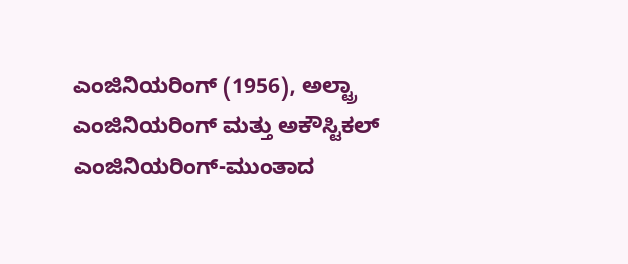ಎಂಜಿನಿಯರಿಂಗ್ (1956), ಅಲ್ಟ್ರಾ ಎಂಜಿನಿಯರಿಂಗ್ ಮತ್ತು ಅಕೌಸ್ಟಿಕಲ್ ಎಂಜಿನಿಯರಿಂಗ್-ಮುಂತಾದ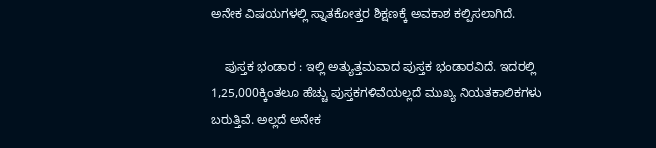ಅನೇಕ ವಿಷಯಗಳಲ್ಲಿ ಸ್ನಾತಕೋತ್ತರ ಶಿಕ್ಷಣಕ್ಕೆ ಅವಕಾಶ ಕಲ್ಪಿಸಲಾಗಿದೆ.

    ಪುಸ್ತಕ ಭಂಡಾರ : ಇಲ್ಲಿ ಅತ್ಯುತ್ತಮವಾದ ಪುಸ್ತಕ ಭಂಡಾರವಿದೆ. ಇದರಲ್ಲಿ 1,25,000ಕ್ಕಿಂತಲೂ ಹೆಚ್ಚು ಪುಸ್ತಕಗಳಿವೆಯಲ್ಲದೆ ಮುಖ್ಯ ನಿಯತಕಾಲಿಕಗಳು ಬರುತ್ತಿವೆ. ಅಲ್ಲದೆ ಅನೇಕ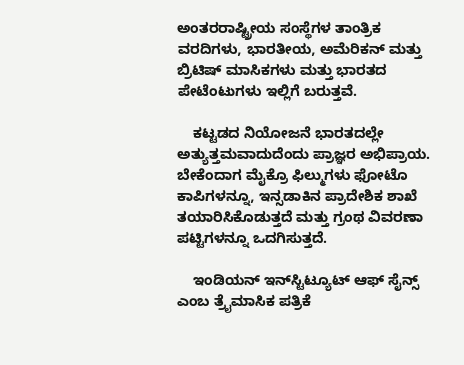ಅಂತರರಾಷ್ಟ್ರೀಯ ಸಂಸ್ಥೆಗಳ ತಾಂತ್ರಿಕ ವರದಿಗಳು, ಭಾರತೀಯ, ಅಮೆರಿಕನ್ ಮತ್ತು ಬ್ರಿಟಿಷ್ ಮಾಸಿಕಗಳು ಮತ್ತು ಭಾರತದ ಪೇಟೆಂಟುಗಳು ಇಲ್ಲಿಗೆ ಬರುತ್ತವೆ.

    ಕಟ್ಟಡದ ನಿಯೋಜನೆ ಭಾರತದಲ್ಲೇ ಅತ್ಯುತ್ತಮವಾದುದೆಂದು ಪ್ರಾಜ್ಞರ ಅಭಿಪ್ರಾಯ. ಬೇಕೆಂದಾಗ ಮೈಕ್ರೊ ಫಿಲ್ಮುಗಳು ಫೋಟೊ ಕಾಪಿಗಳನ್ನೂ, ಇನ್ಸಡಾಕಿನ ಪ್ರಾದೇಶಿಕ ಶಾಖೆ ತಯಾರಿಸಿಕೊಡುತ್ತದೆ ಮತ್ತು ಗ್ರಂಥ ವಿವರಣಾ ಪಟ್ಟಿಗಳನ್ನೂ ಒದಗಿಸುತ್ತದೆ.

    ಇಂಡಿಯನ್ ಇನ್‍ಸ್ಟಿಟ್ಯೂಟ್ ಆಫ್ ಸೈನ್ಸ್ ಎಂಬ ತ್ರೈಮಾಸಿಕ ಪತ್ರಿಕೆ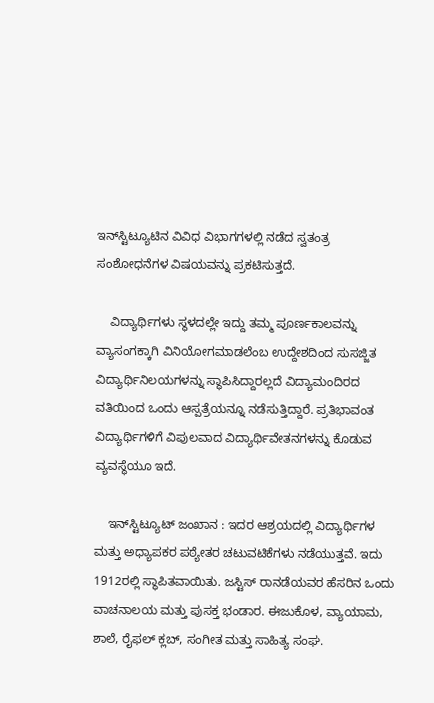ಇನ್‍ಸ್ಟಿಟ್ಯೂಟಿನ ವಿವಿಧ ವಿಭಾಗಗಳಲ್ಲಿ ನಡೆದ ಸ್ವತಂತ್ರ ಸಂಶೋಧನೆಗಳ ವಿಷಯವನ್ನು ಪ್ರಕಟಿಸುತ್ತದೆ.

    ವಿದ್ಯಾರ್ಥಿಗಳು ಸ್ಥಳದಲ್ಲೇ ಇದ್ದು ತಮ್ಮ ಪೂರ್ಣಕಾಲವನ್ನು ವ್ಯಾಸಂಗಕ್ಕಾಗಿ ವಿನಿಯೋಗಮಾಡಲೆಂಬ ಉದ್ದೇಶದಿಂದ ಸುಸಜ್ಜಿತ ವಿದ್ಯಾರ್ಥಿನಿಲಯಗಳನ್ನು ಸ್ಥಾಪಿಸಿದ್ದಾರಲ್ಲದೆ ವಿದ್ಯಾಮಂದಿರದ ವತಿಯಿಂದ ಒಂದು ಆಸ್ಪತ್ರೆಯನ್ನೂ ನಡೆಸುತ್ತಿದ್ದಾರೆ. ಪ್ರತಿಭಾವಂತ ವಿದ್ಯಾರ್ಥಿಗಳಿಗೆ ವಿಪುಲವಾದ ವಿದ್ಯಾರ್ಥಿವೇತನಗಳನ್ನು ಕೊಡುವ ವ್ಯವಸ್ಥೆಯೂ ಇದೆ.

    ಇನ್‍ಸ್ಟಿಟ್ಯೂಟ್ ಜಂಖಾನ : ಇದರ ಆಶ್ರಯದಲ್ಲಿ ವಿದ್ಯಾರ್ಥಿಗಳ ಮತ್ತು ಅಧ್ಯಾಪಕರ ಪಠ್ಯೇತರ ಚಟುವಟಿಕೆಗಳು ನಡೆಯುತ್ತವೆ. ಇದು 1912ರಲ್ಲಿ ಸ್ಥಾಪಿತವಾಯಿತು. ಜಸ್ಟಿಸ್ ರಾನಡೆಯವರ ಹೆಸರಿನ ಒಂದು ವಾಚನಾಲಯ ಮತ್ತು ಪುಸಕ್ತ ಭಂಡಾರ. ಈಜುಕೊಳ, ವ್ಯಾಯಾಮ, ಶಾಲೆ, ರೈಫಲ್ ಕ್ಲಬ್, ಸಂಗೀತ ಮತ್ತು ಸಾಹಿತ್ಯ ಸಂಘ.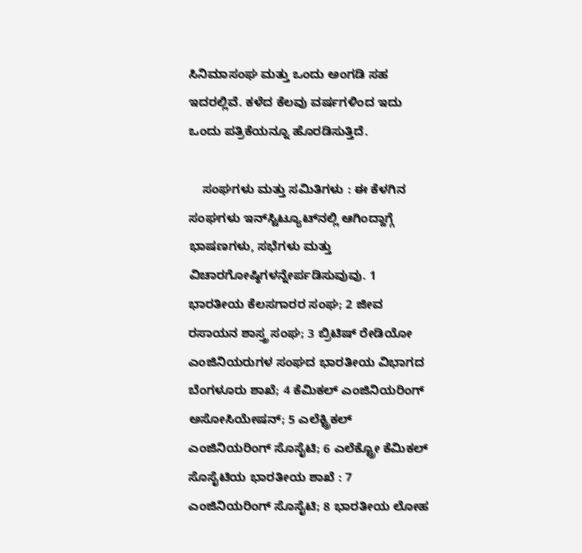ಸಿನಿಮಾಸಂಘ ಮತ್ತು ಒಂದು ಅಂಗಡಿ ಸಹ ಇದರಲ್ಲಿವೆ. ಕಳೆದ ಕೆಲವು ವರ್ಷಗಳಿಂದ ಇದು ಒಂದು ಪತ್ರಿಕೆಯನ್ನೂ ಹೊರಡಿಸುತ್ತಿದೆ.

    ಸಂಘಗಳು ಮತ್ತು ಸಮಿತಿಗಳು : ಈ ಕೆಳಗಿನ ಸಂಘಗಳು ಇನ್‍ಸ್ಟಿಟ್ಯೂಟ್‍ನಲ್ಲಿ ಆಗಿಂದ್ದಾಗ್ಗೆ ಭಾಷಣಗಳು, ಸಭೆಗಳು ಮತ್ತು ವಿಚಾರಗೋಷ್ಠಿಗಳನ್ನೇರ್ಪಡಿಸುವುವು. 1 ಭಾರತೀಯ ಕೆಲಸಗಾರರ ಸಂಘ; 2 ಜೀವ ರಸಾಯನ ಶಾಸ್ತ್ರ ಸಂಘ; 3 ಬ್ರಿಟಿಷ್ ರೇಡಿಯೋ ಎಂಜಿನಿಯರುಗಳ ಸಂಘದ ಭಾರತೀಯ ವಿಭಾಗದ ಬೆಂಗಳೂರು ಶಾಖೆ; 4 ಕೆಮಿಕಲ್ ಎಂಜಿನಿಯರಿಂಗ್ ಅಸೋಸಿಯೇಷನ್; 5 ಎಲೆಕ್ಟ್ರಿಕಲ್ ಎಂಜಿನಿಯರಿಂಗ್ ಸೊಸೈಟಿ; 6 ಎಲೆಕ್ಟ್ರೋ ಕೆಮಿಕಲ್ ಸೊಸೈಟಿಯ ಭಾರತೀಯ ಶಾಖೆ : 7 ಎಂಜಿನಿಯರಿಂಗ್ ಸೊಸೈಟಿ; 8 ಭಾರತೀಯ ಲೋಹ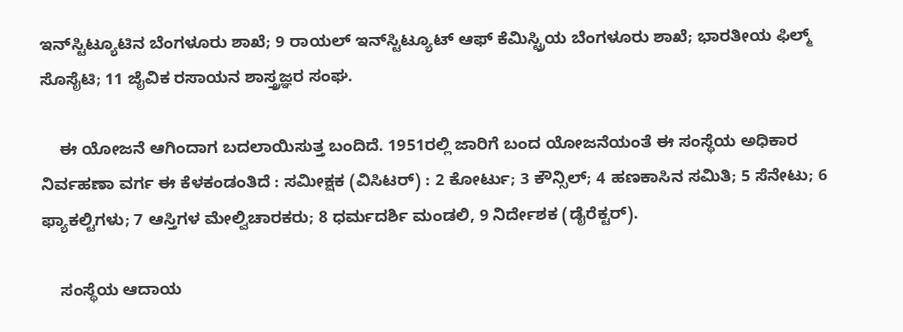ಇನ್‍ಸ್ಟಿಟ್ಯೂಟಿನ ಬೆಂಗಳೂರು ಶಾಖೆ; 9 ರಾಯಲ್ ಇನ್‍ಸ್ಟಿಟ್ಯೂಟ್ ಆಫ್ ಕೆಮಿಸ್ಟ್ರಿಯ ಬೆಂಗಳೂರು ಶಾಖೆ; ಭಾರತೀಯ ಫಿಲ್ಮ್ ಸೊಸೈಟಿ; 11 ಜೈವಿಕ ರಸಾಯನ ಶಾಸ್ತ್ರಜ್ಞರ ಸಂಘ.

    ಈ ಯೋಜನೆ ಆಗಿಂದಾಗ ಬದಲಾಯಿಸುತ್ತ ಬಂದಿದೆ. 1951ರಲ್ಲಿ ಜಾರಿಗೆ ಬಂದ ಯೋಜನೆಯಂತೆ ಈ ಸಂಸ್ಥೆಯ ಅಧಿಕಾರ ನಿರ್ವಹಣಾ ವರ್ಗ ಈ ಕೆಳಕಂಡಂತಿದೆ : ಸಮೀಕ್ಷಕ (ವಿಸಿಟರ್) : 2 ಕೋರ್ಟು; 3 ಕೌನ್ಸಿಲ್; 4 ಹಣಕಾಸಿನ ಸಮಿತಿ; 5 ಸೆನೇಟು; 6 ಫ್ಯಾಕಲ್ಟಿಗಳು; 7 ಆಸ್ತಿಗಳ ಮೇಲ್ವಿಚಾರಕರು; 8 ಧರ್ಮದರ್ಶಿ ಮಂಡಲಿ, 9 ನಿರ್ದೇಶಕ (ಡೈರೆಕ್ಟರ್).

    ಸಂಸ್ಥೆಯ ಆದಾಯ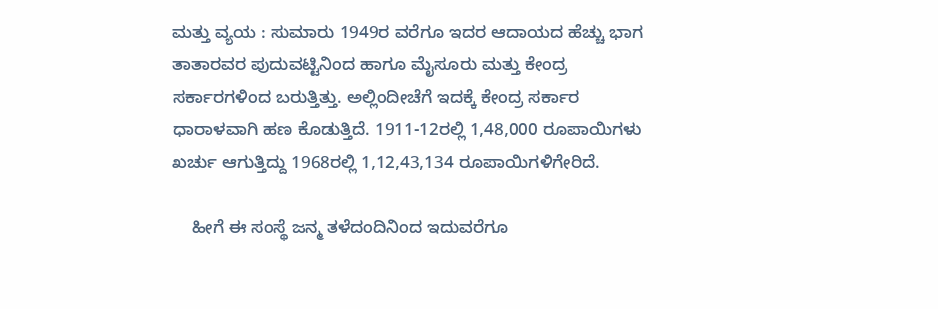ಮತ್ತು ವ್ಯಯ : ಸುಮಾರು 1949ರ ವರೆಗೂ ಇದರ ಆದಾಯದ ಹೆಚ್ಚು ಭಾಗ ತಾತಾರವರ ಪುದುವಟ್ಟಿನಿಂದ ಹಾಗೂ ಮೈಸೂರು ಮತ್ತು ಕೇಂದ್ರ ಸರ್ಕಾರಗಳಿಂದ ಬರುತ್ತಿತ್ತು. ಅಲ್ಲಿಂದೀಚೆಗೆ ಇದಕ್ಕೆ ಕೇಂದ್ರ ಸರ್ಕಾರ ಧಾರಾಳವಾಗಿ ಹಣ ಕೊಡುತ್ತಿದೆ. 1911-12ರಲ್ಲಿ 1,48,000 ರೂಪಾಯಿಗಳು ಖರ್ಚು ಆಗುತ್ತಿದ್ದು 1968ರಲ್ಲಿ 1,12,43,134 ರೂಪಾಯಿಗಳಿಗೇರಿದೆ.

    ಹೀಗೆ ಈ ಸಂಸ್ಥೆ ಜನ್ಮ ತಳೆದಂದಿನಿಂದ ಇದುವರೆಗೂ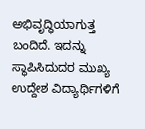ಅಭಿವೃದ್ಧಿಯಾಗುತ್ತ ಬಂದಿದೆ. ಇದನ್ನು ಸ್ಥಾಪಿಸಿದುದರ ಮುಖ್ಯ ಉದ್ದೇಶ ವಿದ್ಯಾರ್ಥಿಗಳಿಗೆ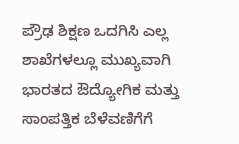ಪ್ರೌಢ ಶಿಕ್ಷಣ ಒದಗಿಸಿ ಎಲ್ಲ ಶಾಖೆಗಳಲ್ಲೂ ಮುಖ್ಯವಾಗಿ ಭಾರತದ ಔದ್ಯೋಗಿಕ ಮತ್ತು ಸಾಂಪತ್ತಿಕ ಬೆಳೆವಣಿಗೆಗೆ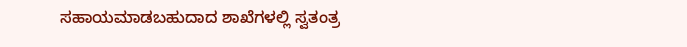ಸಹಾಯಮಾಡಬಹುದಾದ ಶಾಖೆಗಳಲ್ಲಿ ಸ್ವತಂತ್ರ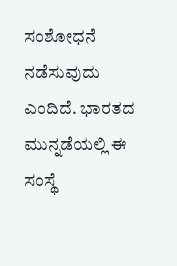ಸಂಶೋಧನೆ ನಡೆಸುವುದು ಎಂದಿದೆ. ಭಾರತದ ಮುನ್ನಡೆಯಲ್ಲಿ ಈ ಸಂಸ್ಥೆ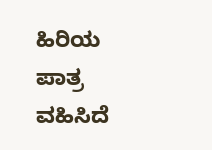ಹಿರಿಯ ಪಾತ್ರ ವಹಿಸಿದೆ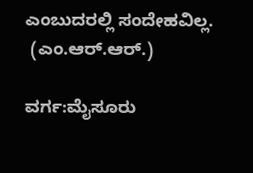ಎಂಬುದರಲ್ಲಿ ಸಂದೇಹವಿಲ್ಲ.
 (ಎಂ.ಆರ್.ಆರ್.)

ವರ್ಗ:ಮೈಸೂರು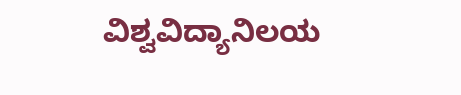ವಿಶ್ವವಿದ್ಯಾನಿಲಯ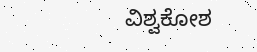ವಿಶ್ವಕೋಶ